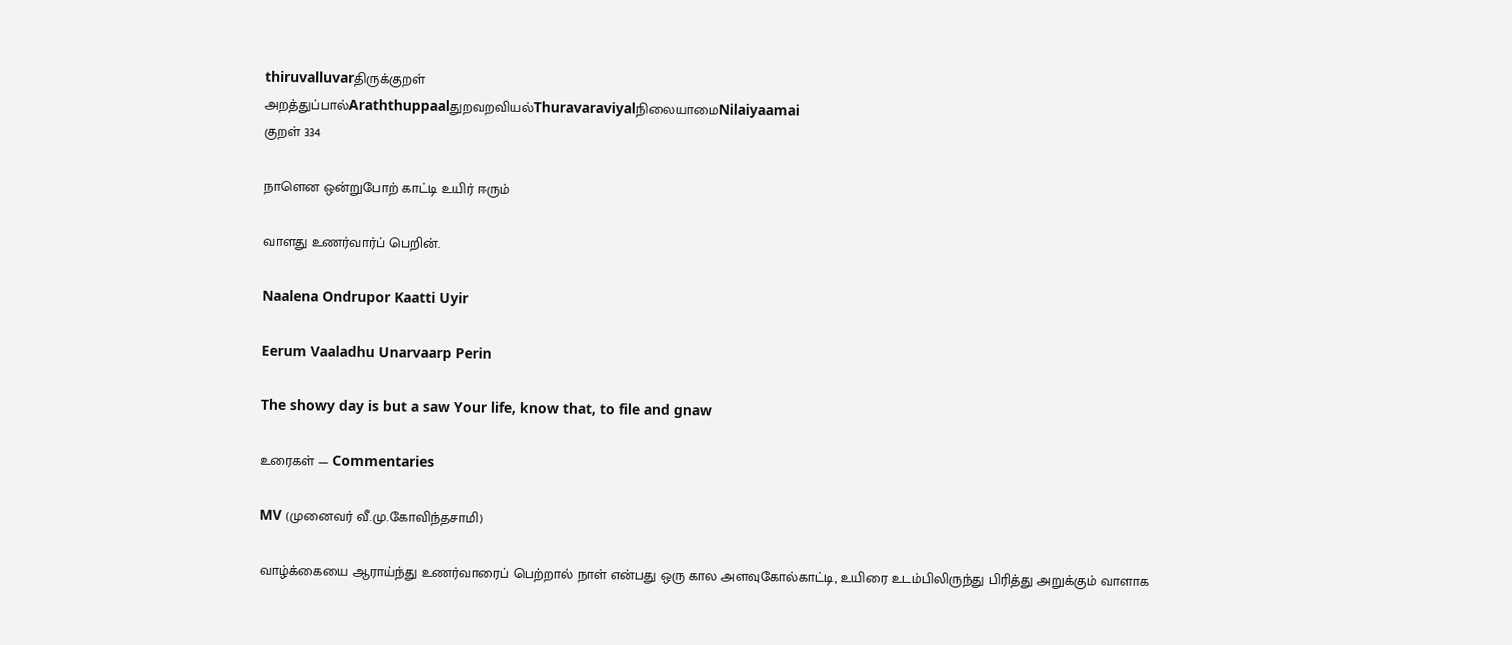thiruvalluvarதிருக்குறள்
அறத்துப்பால்Araththuppaalதுறவறவியல்ThuravaraviyalநிலையாமைNilaiyaamai
குறள் 334

நாளென ஒன்றுபோற் காட்டி உயிர் ஈரும்

வாளது உணர்வார்ப் பெறின்.

Naalena Ondrupor Kaatti Uyir

Eerum Vaaladhu Unarvaarp Perin

The showy day is but a saw Your life, know that, to file and gnaw

உரைகள் — Commentaries

MV (முனைவர் வீ.மு.கோவிந்தசாமி)

வாழ்க்கையை ஆராய்ந்து உணர்வாரைப் பெற்றால் நாள் என்பது ஒரு கால அளவுகோல்காட்டி, உயிரை உடம்பிலிருந்து பிரித்து அறுக்கும் வாளாக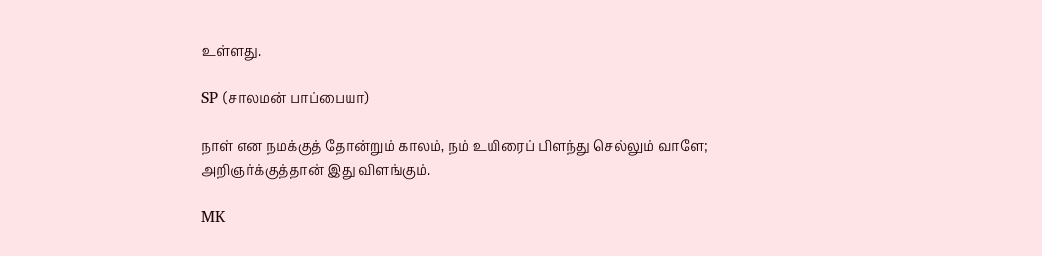உள்ளது.

SP (சாலமன் பாப்பையா)

நாள் என நமக்குத் தோன்றும் காலம், நம் உயிரைப் பிளந்து செல்லும் வாளே; அறிஞர்க்குத்தான் இது விளங்கும்.

MK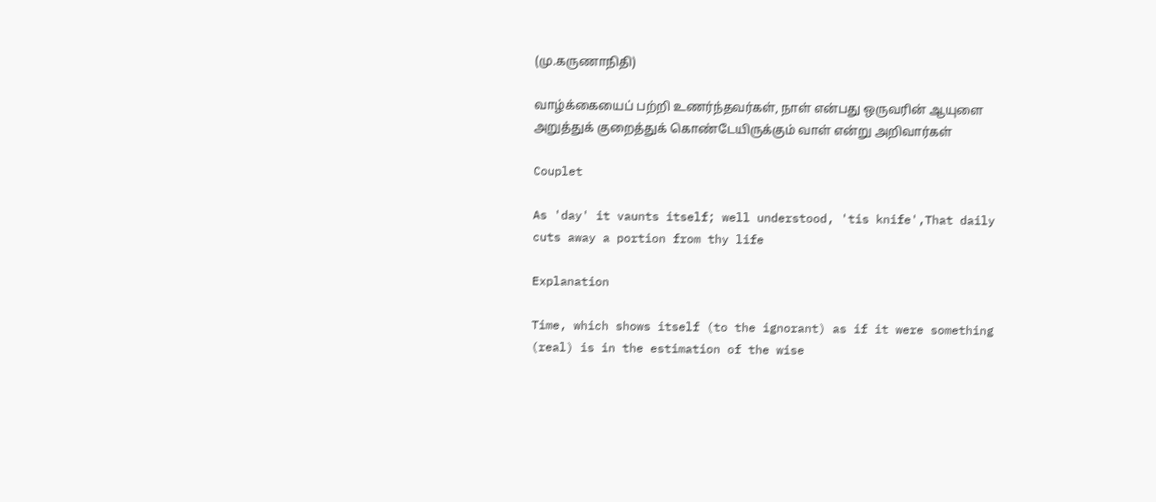(மு.கருணாநிதி)

வாழ்க்கையைப் பற்றி உணர்ந்தவர்கள், நாள் என்பது ஒருவரின் ஆயுளை அறுத்துக் குறைத்துக் கொண்டேயிருக்கும் வாள் என்று அறிவார்கள்

Couplet

As 'day' it vaunts itself; well understood, 'tis knife',That daily cuts away a portion from thy life

Explanation

Time, which shows itself (to the ignorant) as if it were something (real) is in the estimation of the wise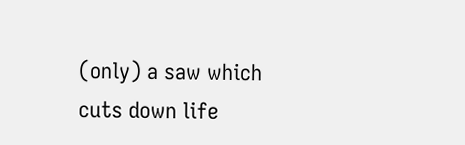(only) a saw which cuts down life